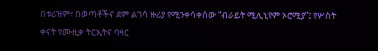በቱሪዝም፣ በወጣቶችና ደም ልገሳ ዙሪያ የሚንቀሳቀሰው “ብራይት ሚሊኒየም ኦሮሚያ”፤ የሦስት ቀናት የሙዚቃ ትርኢትና ባዛር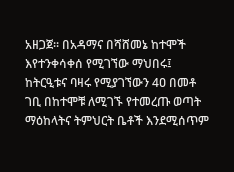አዘጋጀ፡፡ በአዳማና በሻሸመኔ ከተሞች እየተንቀሳቀሰ የሚገኘው ማህበሩ፤ ከትርዒቱና ባዛሩ የሚያገኘውን 4ዐ በመቶ ገቢ በከተሞቹ ለሚገኙ የተመረጡ ወጣት ማዕከላትና ትምህርት ቤቶች እንደሚሰጥም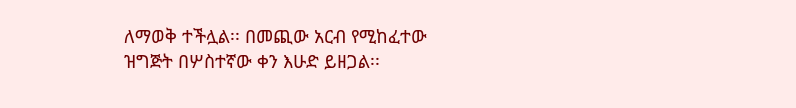ለማወቅ ተችሏል፡፡ በመጪው አርብ የሚከፈተው ዝግጅት በሦስተኛው ቀን እሁድ ይዘጋል፡፡